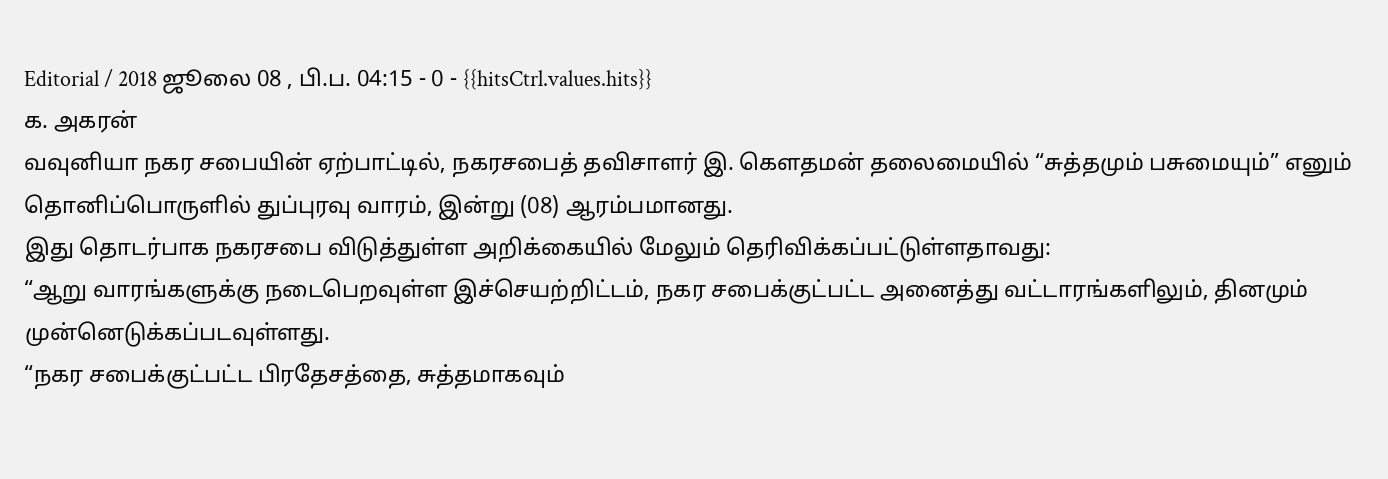Editorial / 2018 ஜூலை 08 , பி.ப. 04:15 - 0 - {{hitsCtrl.values.hits}}
க. அகரன்
வவுனியா நகர சபையின் ஏற்பாட்டில், நகரசபைத் தவிசாளர் இ. கெளதமன் தலைமையில் “சுத்தமும் பசுமையும்” எனும் தொனிப்பொருளில் துப்புரவு வாரம், இன்று (08) ஆரம்பமானது.
இது தொடர்பாக நகரசபை விடுத்துள்ள அறிக்கையில் மேலும் தெரிவிக்கப்பட்டுள்ளதாவது:
“ஆறு வாரங்களுக்கு நடைபெறவுள்ள இச்செயற்றிட்டம், நகர சபைக்குட்பட்ட அனைத்து வட்டாரங்களிலும், தினமும் முன்னெடுக்கப்படவுள்ளது.
“நகர சபைக்குட்பட்ட பிரதேசத்தை, சுத்தமாகவும்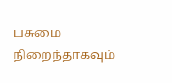பசுமை நிறைந்தாகவும்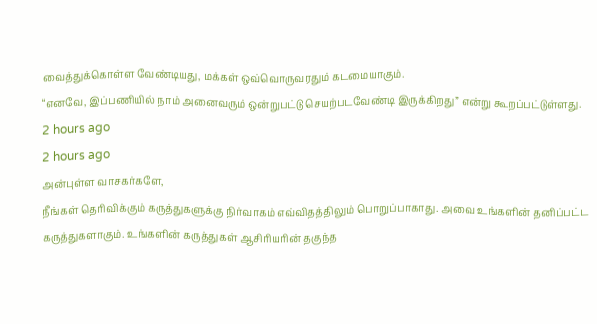வைத்துக்கொள்ள வேண்டியது, மக்கள் ஒவ்வொருவரதும் கடமையாகும்.
“எனவே, இப்பணியில் நாம் அனைவரும் ஒன்றுபட்டு செயற்படவேண்டி இருக்கிறது” என்று கூறப்பட்டுள்ளது.
2 hours ago
2 hours ago
அன்புள்ள வாசகர்களே,
நீங்கள் தெரிவிக்கும் கருத்துகளுக்கு நிர்வாகம் எவ்விதத்திலும் பொறுப்பாகாது. அவை உங்களின் தனிப்பட்ட கருத்துகளாகும். உங்களின் கருத்துகள் ஆசிரியரின் தகுந்த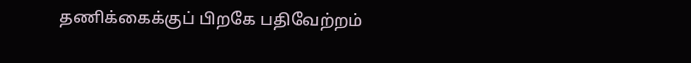தணிக்கைக்குப் பிறகே பதிவேற்றம்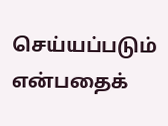செய்யப்படும் என்பதைக்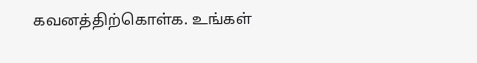கவனத்திற்கொள்க. உங்கள்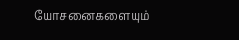யோசனைகளையும்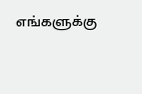எங்களுக்கு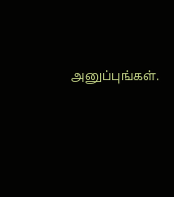அனுப்புங்கள்.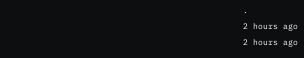.
2 hours ago
2 hours ago